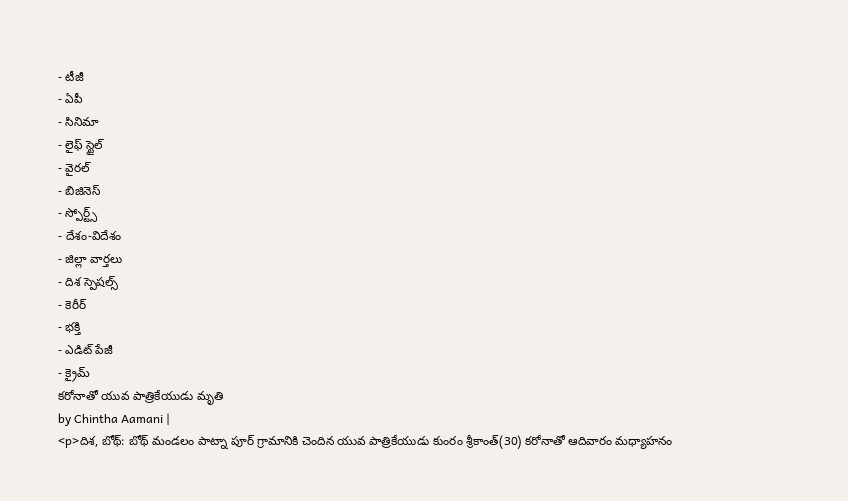- టీజీ
- ఏపీ
- సినిమా
- లైఫ్ స్టైల్
- వైరల్
- బిజినెస్
- స్పోర్ట్స్
- దేశం-విదేశం
- జిల్లా వార్తలు
- దిశ స్పెషల్స్
- కెరీర్
- భక్తి
- ఎడిట్ పేజీ
- క్రైమ్
కరోనాతో యువ పాత్రికేయుడు మృతి
by Chintha Aamani |
<p>దిశ, బోథ్: బోథ్ మండలం పాట్నా పూర్ గ్రామానికి చెందిన యువ పాత్రికేయుడు కుంరం శ్రీకాంత్(30) కరోనాతో ఆదివారం మధ్యాహనం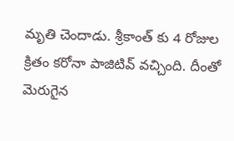మృతి చెందాడు. శ్రీకాంత్ కు 4 రోజుల క్రితం కరోనా పాజిటివ్ వచ్చింది. దీంతో మెరుగైన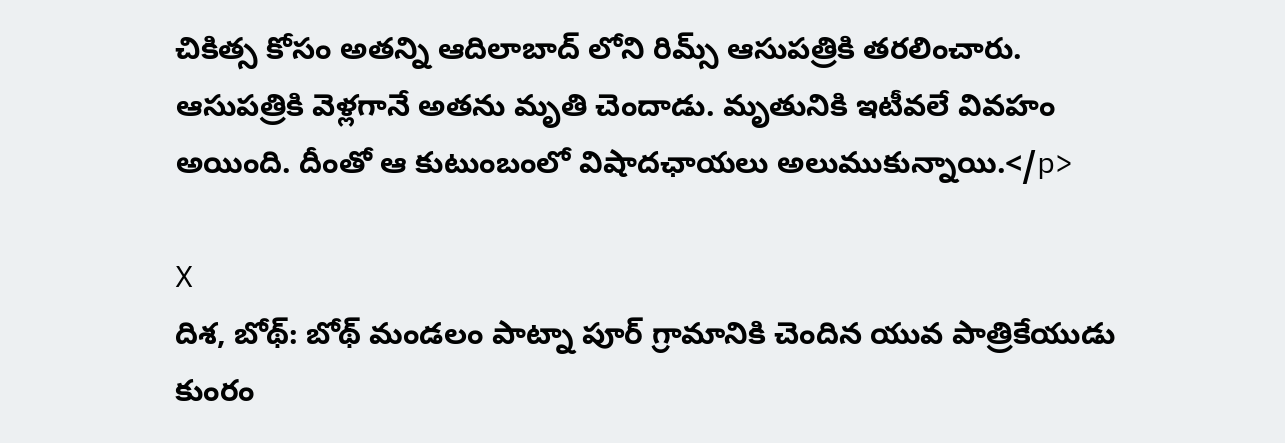చికిత్స కోసం అతన్ని ఆదిలాబాద్ లోని రిమ్స్ ఆసుపత్రికి తరలించారు. ఆసుపత్రికి వెళ్లగానే అతను మృతి చెందాడు. మృతునికి ఇటీవలే వివహం అయింది. దీంతో ఆ కుటుంబంలో విషాదఛాయలు అలుముకున్నాయి.</p>

X
దిశ, బోథ్: బోథ్ మండలం పాట్నా పూర్ గ్రామానికి చెందిన యువ పాత్రికేయుడు కుంరం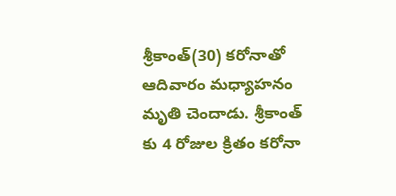శ్రీకాంత్(30) కరోనాతో ఆదివారం మధ్యాహనం మృతి చెందాడు. శ్రీకాంత్ కు 4 రోజుల క్రితం కరోనా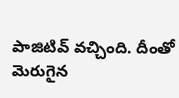పాజిటివ్ వచ్చింది. దీంతో మెరుగైన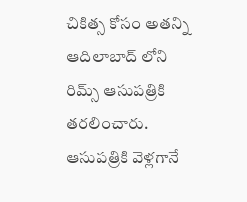చికిత్స కోసం అతన్ని ఆదిలాబాద్ లోని రిమ్స్ ఆసుపత్రికి తరలించారు. ఆసుపత్రికి వెళ్లగానే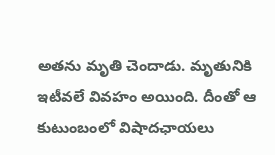అతను మృతి చెందాడు. మృతునికి ఇటీవలే వివహం అయింది. దీంతో ఆ కుటుంబంలో విషాదఛాయలు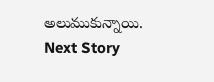అలుముకున్నాయి.
Next Story